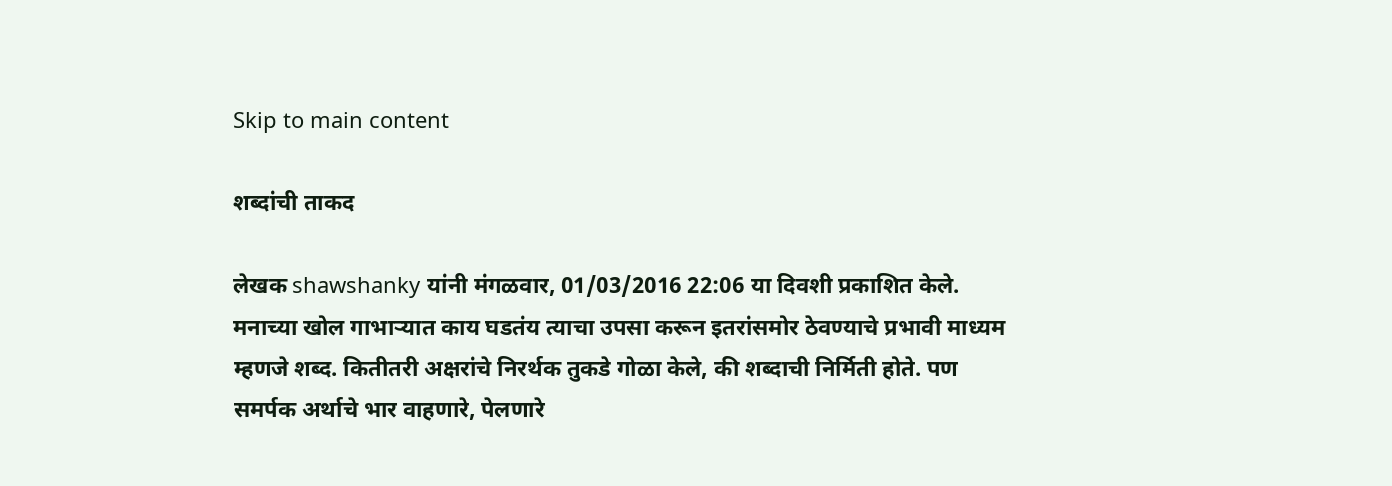Skip to main content

शब्दांची ताकद

लेखक shawshanky यांनी मंगळवार, 01/03/2016 22:06 या दिवशी प्रकाशित केले.
मनाच्या खोल गाभाऱ्यात काय घडतंय त्याचा उपसा करून इतरांसमोर ठेवण्याचे प्रभावी माध्यम म्हणजे शब्द. कितीतरी अक्षरांचे निरर्थक तुकडे गोळा केले, की शब्दाची निर्मिती होते. पण समर्पक अर्थाचे भार वाहणारे, पेलणारे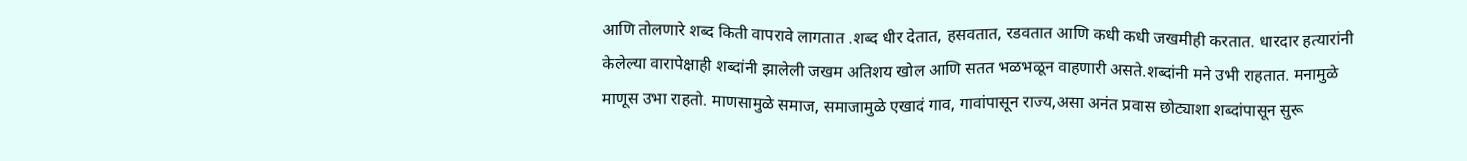आणि तोलणारे शब्द किती वापरावे लागतात .शब्द धीर देतात, हसवतात, रडवतात आणि कधी कधी जखमीही करतात. धारदार हत्यारांनी केलेल्या वारापेक्षाही शब्दांनी झालेली जखम अतिशय खोल आणि सतत भळभळून वाहणारी असते.शब्दांनी मने उभी राहतात. मनामुळे माणूस उभा राहतो. माणसामुळे समाज, समाजामुळे एखादं गाव, गावांपासून राज्य,असा अनंत प्रवास छोट्याशा शब्दांपासून सुरू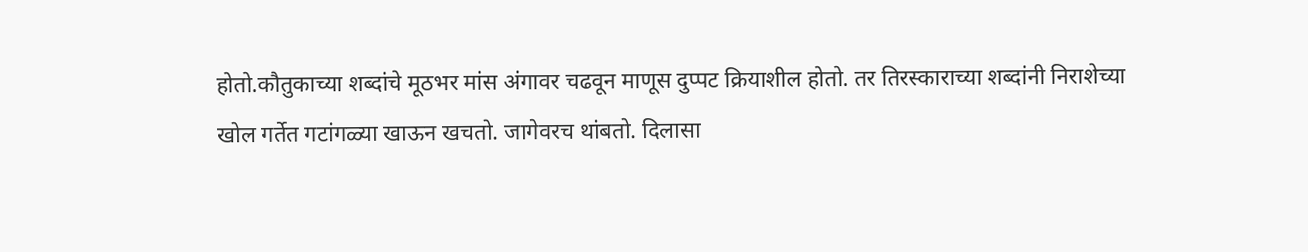होतो.कौतुकाच्या शब्दांचे मूठभर मांस अंगावर चढवून माणूस दुप्पट क्रियाशील होतो. तर तिरस्काराच्या शब्दांनी निराशेच्या खोल गर्तेत गटांगळ्या खाऊन खचतो. जागेवरच थांबतो. दिलासा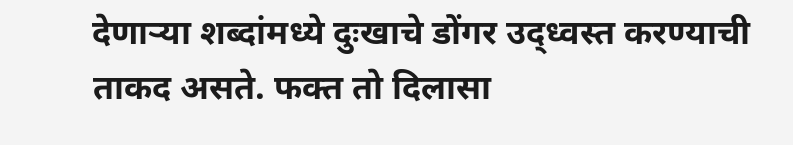देणाऱ्या शब्दांमध्ये दुःखाचे डोंगर उद्ध्वस्त करण्याची ताकद असते. फक्त तो दिलासा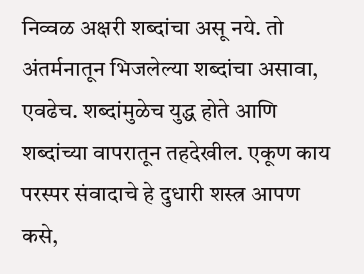निव्वळ अक्षरी शब्दांचा असू नये. तो अंतर्मनातून भिजलेल्या शब्दांचा असावा, एवढेच. शब्दांमुळेच युद्ध होते आणि शब्दांच्या वापरातून तहदेखील. एकूण काय परस्पर संवादाचे हे दुधारी शस्त्र आपण कसे,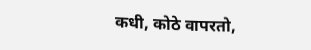कधी, कोठे वापरतो,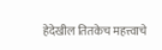हेदेखील तितकेच महत्त्वाचे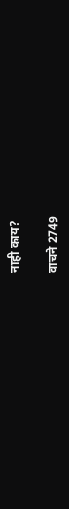नाही काय?

वाचने 2749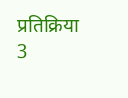प्रतिक्रिया 3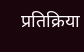प्रतिक्रिया